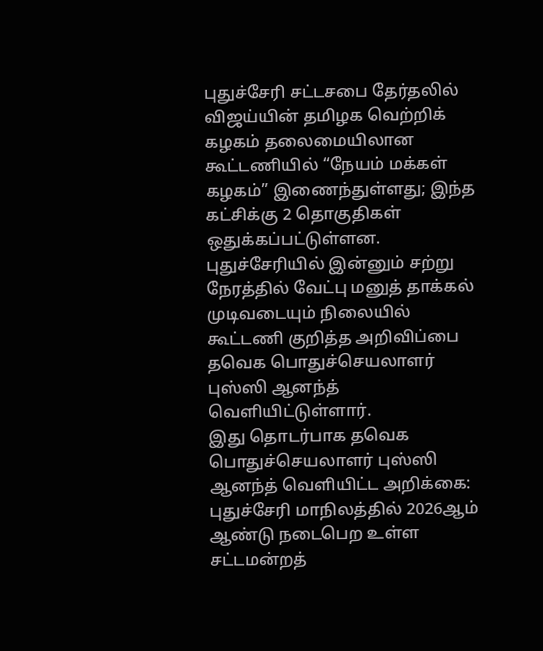புதுச்சேரி சட்டசபை தேர்தலில் விஜய்யின் தமிழக வெற்றிக் கழகம் தலைமையிலான கூட்டணியில் “நேயம் மக்கள் கழகம்” இணைந்துள்ளது; இந்த கட்சிக்கு 2 தொகுதிகள் ஒதுக்கப்பட்டுள்ளன.
புதுச்சேரியில் இன்னும் சற்று நேரத்தில் வேட்பு மனுத் தாக்கல் முடிவடையும் நிலையில் கூட்டணி குறித்த அறிவிப்பை தவெக பொதுச்செயலாளர் புஸ்ஸி ஆனந்த் வெளியிட்டுள்ளார்.
இது தொடர்பாக தவெக பொதுச்செயலாளர் புஸ்ஸி ஆனந்த் வெளியிட்ட அறிக்கை: புதுச்சேரி மாநிலத்தில் 2026ஆம் ஆண்டு நடைபெற உள்ள சட்டமன்றத்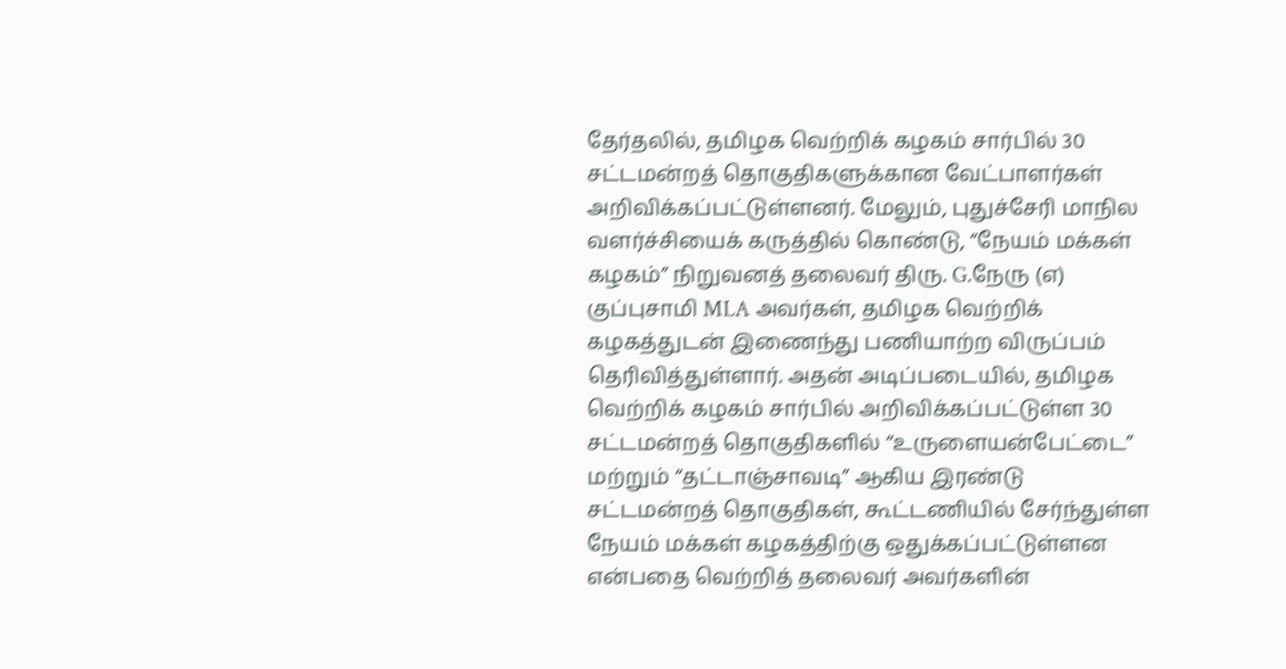தேர்தலில், தமிழக வெற்றிக் கழகம் சார்பில் 30 சட்டமன்றத் தொகுதிகளுக்கான வேட்பாளர்கள் அறிவிக்கப்பட்டுள்ளனர். மேலும், புதுச்சேரி மாநில வளர்ச்சியைக் கருத்தில் கொண்டு, “நேயம் மக்கள் கழகம்” நிறுவனத் தலைவர் திரு. G.நேரு (எ) குப்புசாமி MLA அவர்கள், தமிழக வெற்றிக் கழகத்துடன் இணைந்து பணியாற்ற விருப்பம் தெரிவித்துள்ளார். அதன் அடிப்படையில், தமிழக வெற்றிக் கழகம் சார்பில் அறிவிக்கப்பட்டுள்ள 30 சட்டமன்றத் தொகுதிகளில் “உருளையன்பேட்டை” மற்றும் “தட்டாஞ்சாவடி” ஆகிய இரண்டு சட்டமன்றத் தொகுதிகள், கூட்டணியில் சேர்ந்துள்ள நேயம் மக்கள் கழகத்திற்கு ஒதுக்கப்பட்டுள்ளன என்பதை வெற்றித் தலைவர் அவர்களின்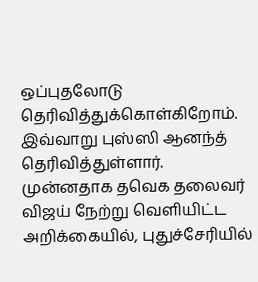ஒப்புதலோடு தெரிவித்துக்கொள்கிறோம். இவ்வாறு புஸ்ஸி ஆனந்த் தெரிவித்துள்ளார்.
முன்னதாக தவெக தலைவர் விஜய் நேற்று வெளியிட்ட அறிக்கையில், புதுச்சேரியில்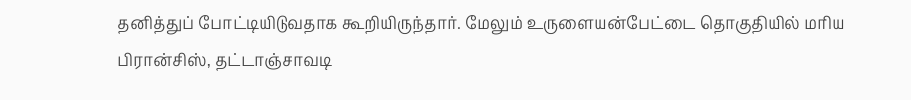தனித்துப் போட்டியிடுவதாக கூறியிருந்தார். மேலும் உருளையன்பேட்டை தொகுதியில் மரிய பிரான்சிஸ், தட்டாஞ்சாவடி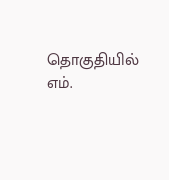தொகுதியில் எம்.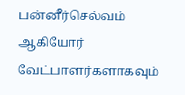பன்னீர்செல்வம் ஆகியோர் வேட்பாளர்களாகவும்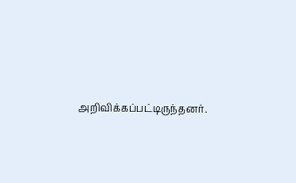அறிவிக்கப்பட்டிருந்தனர்.